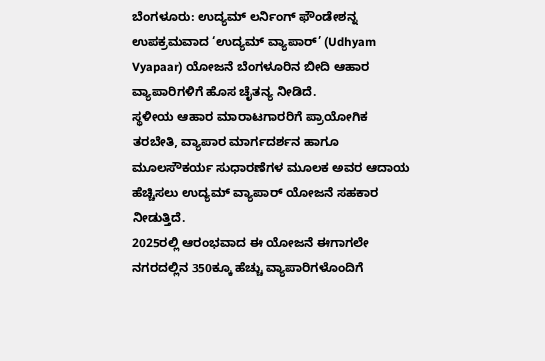ಬೆಂಗಳೂರು: ಉದ್ಯಮ್ ಲರ್ನಿಂಗ್ ಫೌಂಡೇಶನ್ನ ಉಪಕ್ರಮವಾದ ‘ಉದ್ಯಮ್ ವ್ಯಾಪಾರ್’ (Udhyam Vyapaar) ಯೋಜನೆ ಬೆಂಗಳೂರಿನ ಬೀದಿ ಆಹಾರ ವ್ಯಾಪಾರಿಗಳಿಗೆ ಹೊಸ ಚೈತನ್ಯ ನೀಡಿದೆ.
ಸ್ಥಳೀಯ ಆಹಾರ ಮಾರಾಟಗಾರರಿಗೆ ಪ್ರಾಯೋಗಿಕ ತರಬೇತಿ, ವ್ಯಾಪಾರ ಮಾರ್ಗದರ್ಶನ ಹಾಗೂ ಮೂಲಸೌಕರ್ಯ ಸುಧಾರಣೆಗಳ ಮೂಲಕ ಅವರ ಆದಾಯ ಹೆಚ್ಚಿಸಲು ಉದ್ಯಮ್ ವ್ಯಾಪಾರ್ ಯೋಜನೆ ಸಹಕಾರ ನೀಡುತ್ತಿದೆ.
2025ರಲ್ಲಿ ಆರಂಭವಾದ ಈ ಯೋಜನೆ ಈಗಾಗಲೇ ನಗರದಲ್ಲಿನ 350ಕ್ಕೂ ಹೆಚ್ಚು ವ್ಯಾಪಾರಿಗಳೊಂದಿಗೆ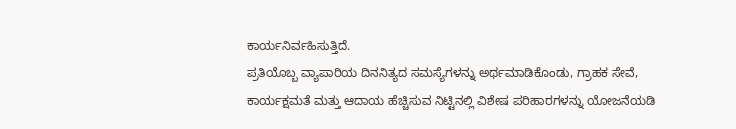ಕಾರ್ಯನಿರ್ವಹಿಸುತ್ತಿದೆ.
ಪ್ರತಿಯೊಬ್ಬ ವ್ಯಾಪಾರಿಯ ದಿನನಿತ್ಯದ ಸಮಸ್ಯೆಗಳನ್ನು ಅರ್ಥಮಾಡಿಕೊಂಡು, ಗ್ರಾಹಕ ಸೇವೆ, ಕಾರ್ಯಕ್ಷಮತೆ ಮತ್ತು ಆದಾಯ ಹೆಚ್ಚಿಸುವ ನಿಟ್ಟಿನಲ್ಲಿ ವಿಶೇಷ ಪರಿಹಾರಗಳನ್ನು ಯೋಜನೆಯಡಿ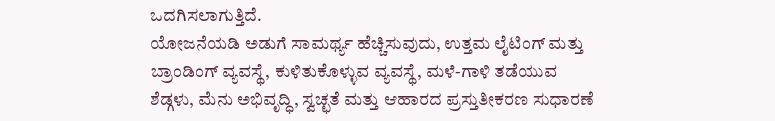ಒದಗಿಸಲಾಗುತ್ತಿದೆ.
ಯೋಜನೆಯಡಿ ಅಡುಗೆ ಸಾಮರ್ಥ್ಯ ಹೆಚ್ಚಿಸುವುದು, ಉತ್ತಮ ಲೈಟಿಂಗ್ ಮತ್ತು ಬ್ರಾಂಡಿಂಗ್ ವ್ಯವಸ್ಥೆ, ಕುಳಿತುಕೊಳ್ಳುವ ವ್ಯವಸ್ಥೆ, ಮಳೆ-ಗಾಳಿ ತಡೆಯುವ ಶೆಡ್ಗಳು, ಮೆನು ಅಭಿವೃದ್ಧಿ, ಸ್ವಚ್ಛತೆ ಮತ್ತು ಆಹಾರದ ಪ್ರಸ್ತುತೀಕರಣ ಸುಧಾರಣೆ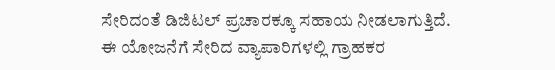ಸೇರಿದಂತೆ ಡಿಜಿಟಲ್ ಪ್ರಚಾರಕ್ಕೂ ಸಹಾಯ ನೀಡಲಾಗುತ್ತಿದೆ.
ಈ ಯೋಜನೆಗೆ ಸೇರಿದ ವ್ಯಾಪಾರಿಗಳಲ್ಲಿ ಗ್ರಾಹಕರ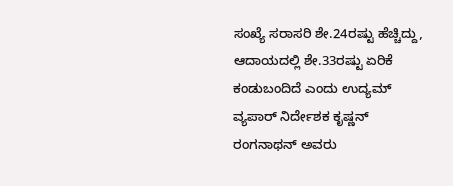ಸಂಖ್ಯೆ ಸರಾಸರಿ ಶೇ.24ರಷ್ಟು ಹೆಚ್ಚಿದ್ದು, ಆದಾಯದಲ್ಲಿ ಶೇ.33ರಷ್ಟು ಏರಿಕೆ ಕಂಡುಬಂದಿದೆ ಎಂದು ಉದ್ಯಮ್ ವ್ಯಪಾರ್ ನಿರ್ದೇಶಕ ಕೃಷ್ಣನ್ ರಂಗನಾಥನ್ ಅವರು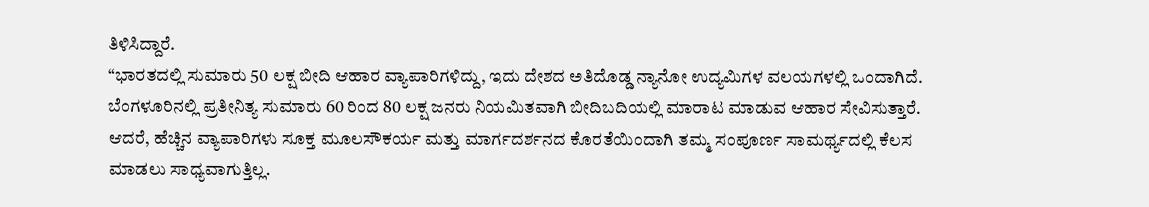ತಿಳಿಸಿದ್ದಾರೆ.
“ಭಾರತದಲ್ಲಿ ಸುಮಾರು 50 ಲಕ್ಷ ಬೀದಿ ಆಹಾರ ವ್ಯಾಪಾರಿಗಳಿದ್ದು, ಇದು ದೇಶದ ಅತಿದೊಡ್ಡ ನ್ಯಾನೋ ಉದ್ಯಮಿಗಳ ವಲಯಗಳಲ್ಲಿ ಒಂದಾಗಿದೆ. ಬೆಂಗಳೂರಿನಲ್ಲಿ ಪ್ರತೀನಿತ್ಯ ಸುಮಾರು 60 ರಿಂದ 80 ಲಕ್ಷ ಜನರು ನಿಯಮಿತವಾಗಿ ಬೀದಿಬದಿಯಲ್ಲಿ ಮಾರಾಟ ಮಾಡುವ ಆಹಾರ ಸೇವಿಸುತ್ತಾರೆ. ಆದರೆ, ಹೆಚ್ಚಿನ ವ್ಯಾಪಾರಿಗಳು ಸೂಕ್ತ ಮೂಲಸೌಕರ್ಯ ಮತ್ತು ಮಾರ್ಗದರ್ಶನದ ಕೊರತೆಯಿಂದಾಗಿ ತಮ್ಮ ಸಂಪೂರ್ಣ ಸಾಮರ್ಥ್ಯದಲ್ಲಿ ಕೆಲಸ ಮಾಡಲು ಸಾಧ್ಯವಾಗುತ್ತಿಲ್ಲ.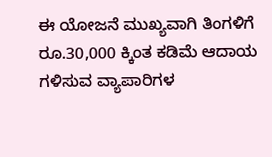ಈ ಯೋಜನೆ ಮುಖ್ಯವಾಗಿ ತಿಂಗಳಿಗೆ ರೂ.30,000 ಕ್ಕಿಂತ ಕಡಿಮೆ ಆದಾಯ ಗಳಿಸುವ ವ್ಯಾಪಾರಿಗಳ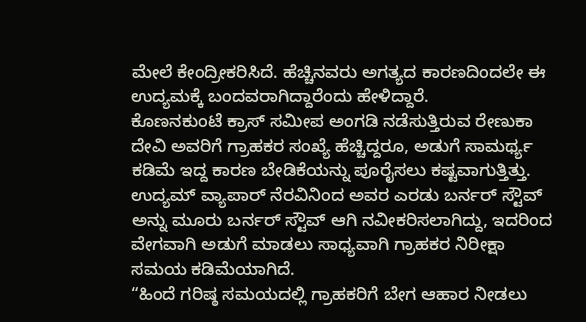ಮೇಲೆ ಕೇಂದ್ರೀಕರಿಸಿದೆ. ಹೆಚ್ಚಿನವರು ಅಗತ್ಯದ ಕಾರಣದಿಂದಲೇ ಈ ಉದ್ಯಮಕ್ಕೆ ಬಂದವರಾಗಿದ್ದಾರೆಂದು ಹೇಳಿದ್ದಾರೆ.
ಕೊಣನಕುಂಟೆ ಕ್ರಾಸ್ ಸಮೀಪ ಅಂಗಡಿ ನಡೆಸುತ್ತಿರುವ ರೇಣುಕಾ ದೇವಿ ಅವರಿಗೆ ಗ್ರಾಹಕರ ಸಂಖ್ಯೆ ಹೆಚ್ಚಿದ್ದರೂ, ಅಡುಗೆ ಸಾಮರ್ಥ್ಯ ಕಡಿಮೆ ಇದ್ದ ಕಾರಣ ಬೇಡಿಕೆಯನ್ನು ಪೂರೈಸಲು ಕಷ್ಟವಾಗುತ್ತಿತ್ತು.
ಉದ್ಯಮ್ ವ್ಯಾಪಾರ್ ನೆರವಿನಿಂದ ಅವರ ಎರಡು ಬರ್ನರ್ ಸ್ಟೌವ್ ಅನ್ನು ಮೂರು ಬರ್ನರ್ ಸ್ಟೌವ್ ಆಗಿ ನವೀಕರಿಸಲಾಗಿದ್ದು, ಇದರಿಂದ ವೇಗವಾಗಿ ಅಡುಗೆ ಮಾಡಲು ಸಾಧ್ಯವಾಗಿ ಗ್ರಾಹಕರ ನಿರೀಕ್ಷಾ ಸಮಯ ಕಡಿಮೆಯಾಗಿದೆ.
“ಹಿಂದೆ ಗರಿಷ್ಠ ಸಮಯದಲ್ಲಿ ಗ್ರಾಹಕರಿಗೆ ಬೇಗ ಆಹಾರ ನೀಡಲು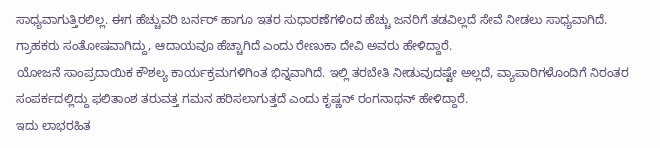ಸಾಧ್ಯವಾಗುತ್ತಿರಲಿಲ್ಲ. ಈಗ ಹೆಚ್ಚುವರಿ ಬರ್ನರ್ ಹಾಗೂ ಇತರ ಸುಧಾರಣೆಗಳಿಂದ ಹೆಚ್ಚು ಜನರಿಗೆ ತಡವಿಲ್ಲದೆ ಸೇವೆ ನೀಡಲು ಸಾಧ್ಯವಾಗಿದೆ. ಗ್ರಾಹಕರು ಸಂತೋಷವಾಗಿದ್ದು, ಆದಾಯವೂ ಹೆಚ್ಚಾಗಿದೆ ಎಂದು ರೇಣುಕಾ ದೇವಿ ಅವರು ಹೇಳಿದ್ದಾರೆ.
ಯೋಜನೆ ಸಾಂಪ್ರದಾಯಿಕ ಕೌಶಲ್ಯ ಕಾರ್ಯಕ್ರಮಗಳಿಗಿಂತ ಭಿನ್ನವಾಗಿದೆ. ಇಲ್ಲಿ ತರಬೇತಿ ನೀಡುವುದಷ್ಟೇ ಅಲ್ಲದೆ, ವ್ಯಾಪಾರಿಗಳೊಂದಿಗೆ ನಿರಂತರ ಸಂಪರ್ಕದಲ್ಲಿದ್ದು ಫಲಿತಾಂಶ ತರುವತ್ತ ಗಮನ ಹರಿಸಲಾಗುತ್ತದೆ ಎಂದು ಕೃಷ್ಣನ್ ರಂಗನಾಥನ್ ಹೇಳಿದ್ದಾರೆ.
ಇದು ಲಾಭರಹಿತ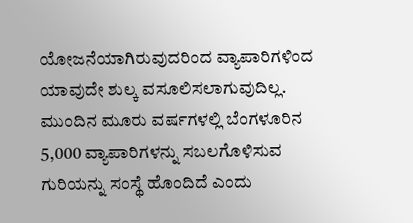ಯೋಜನೆಯಾಗಿರುವುದರಿಂದ ವ್ಯಾಪಾರಿಗಳಿಂದ ಯಾವುದೇ ಶುಲ್ಕ ವಸೂಲಿಸಲಾಗುವುದಿಲ್ಲ. ಮುಂದಿನ ಮೂರು ವರ್ಷಗಳಲ್ಲಿ ಬೆಂಗಳೂರಿನ 5,000 ವ್ಯಾಪಾರಿಗಳನ್ನು ಸಬಲಗೊಳಿಸುವ ಗುರಿಯನ್ನು ಸಂಸ್ಥೆ ಹೊಂದಿದೆ ಎಂದು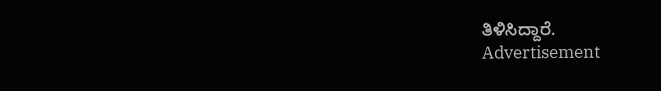ತಿಳಿಸಿದ್ದಾರೆ.
Advertisement